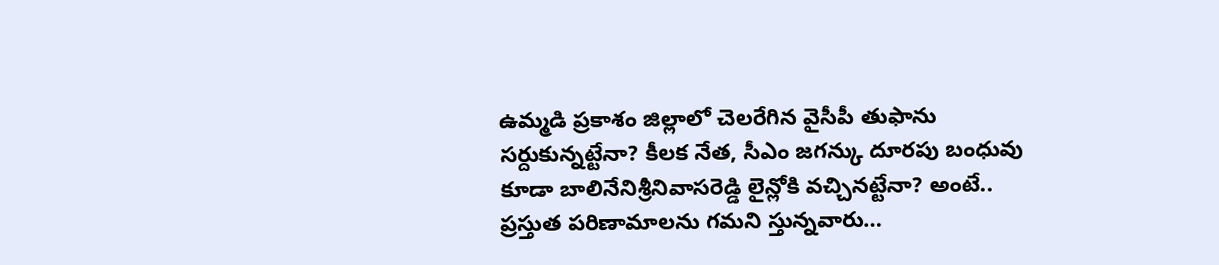ఉమ్మడి ప్రకాశం జిల్లాలో చెలరేగిన వైసీపీ తుఫాను సర్దుకున్నట్టేనా? కీలక నేత, సీఎం జగన్కు దూరపు బంధువు కూడా బాలినేనిశ్రీనివాసరెడ్డి లైన్లోకి వచ్చినట్టేనా? అంటే.. ప్రస్తుత పరిణామాలను గమని స్తున్నవారు…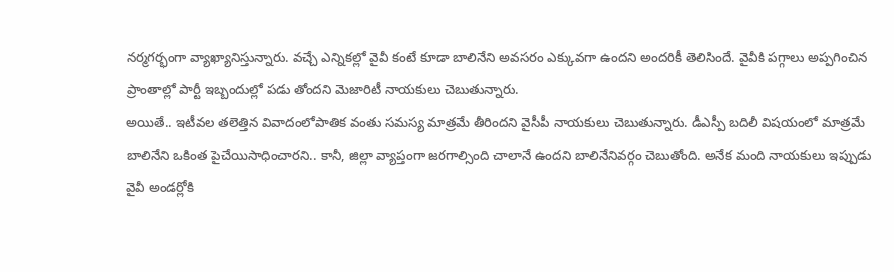నర్మగర్భంగా వ్యాఖ్యానిస్తున్నారు. వచ్చే ఎన్నికల్లో వైవీ కంటే కూడా బాలినేని అవసరం ఎక్కువగా ఉందని అందరికీ తెలిసిందే. వైవీకి పగ్గాలు అప్పగించిన ప్రాంతాల్లో పార్టీ ఇబ్బందుల్లో పడు తోందని మెజారిటీ నాయకులు చెబుతున్నారు.
అయితే.. ఇటీవల తలెత్తిన వివాదంలోపాతిక వంతు సమస్య మాత్రమే తీరిందని వైసీపీ నాయకులు చెబుతున్నారు. డీఎస్పీ బదిలీ విషయంలో మాత్రమే బాలినేని ఒకింత పైచేయిసాధించారని.. కానీ, జిల్లా వ్యాప్తంగా జరగాల్సింది చాలానే ఉందని బాలినేనివర్గం చెబుతోంది. అనేక మంది నాయకులు ఇప్పుడు వైవీ అండర్లోకి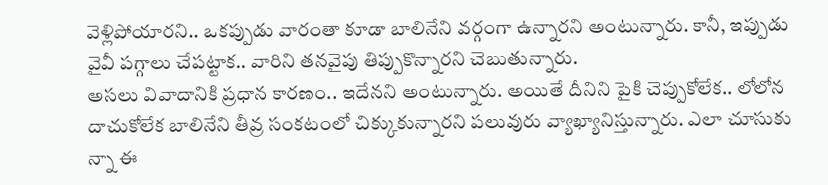వెళ్లిపోయారని.. ఒకప్పుడు వారంతా కూడా బాలినేని వర్గంగా ఉన్నారని అంటున్నారు. కానీ, ఇప్పుడు వైవీ పగ్గాలు చేపట్టాక.. వారిని తనవైపు తిప్పుకొన్నారని చెబుతున్నారు.
అసలు వివాదానికి ప్రధాన కారణం.. ఇదేనని అంటున్నారు. అయితే దీనిని పైకి చెప్పుకోలేక.. లోలోన దాచుకోలేక బాలినేని తీవ్ర సంకటంలో చిక్కుకున్నారని పలువురు వ్యాఖ్యానిస్తున్నారు. ఎలా చూసుకు న్నా ఈ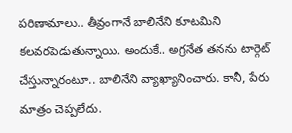పరిణామాలు.. తీవ్రంగానే బాలినేని కూటమిని కలవరపెడుతున్నాయి. అందుకే.. అగ్రనేత తనను టార్గెట్ చేస్తున్నారంటూ.. బాలినేని వ్యాఖ్యానించారు. కానీ, పేరు మాత్రం చెప్పలేదు.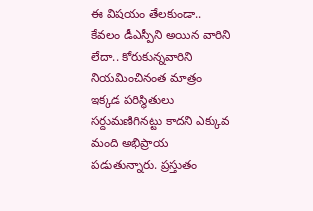ఈ విషయం తేలకుండా.. కేవలం డీఎస్పీని అయిన వారిని లేదా.. కోరుకున్నవారిని నియమించినంత మాత్రం ఇక్కడ పరిస్థితులు సర్దుమణిగినట్టు కాదని ఎక్కువ మంది అభిప్రాయ పడుతున్నారు. ప్రస్తుతం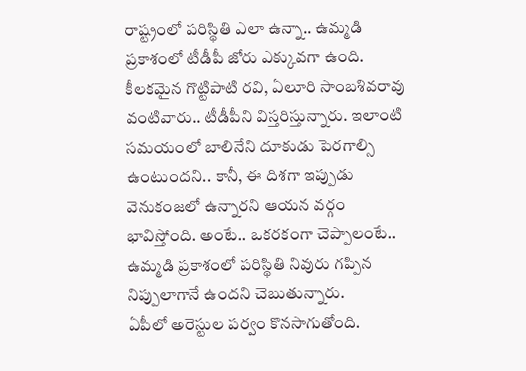రాష్ట్రంలో పరిస్థితి ఎలా ఉన్నా.. ఉమ్మడి ప్రకాశంలో టీడీపీ జోరు ఎక్కువగా ఉంది. కీలకమైన గొట్టిపాటి రవి, ఏలూరి సాంబశివరావు వంటివారు.. టీడీపీని విస్తరిస్తున్నారు. ఇలాంటి సమయంలో బాలినేని దూకుడు పెరగాల్సి ఉంటుందని.. కానీ, ఈ దిశగా ఇప్పుడు వెనుకంజలో ఉన్నారని ఆయన వర్గం భావిస్తోంది. అంటే.. ఒకరకంగా చెప్పాలంటే.. ఉమ్మడి ప్రకాశంలో పరిస్థితి నివురు గప్పిన నిప్పులాగానే ఉందని చెబుతున్నారు.
ఏపీలో అరెస్టుల పర్వం కొనసాగుతోంది.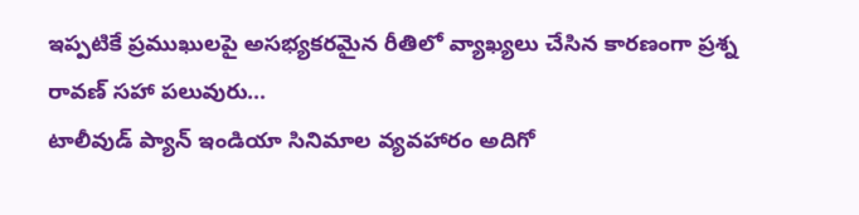ఇప్పటికే ప్రముఖులపై అసభ్యకరమైన రీతిలో వ్యాఖ్యలు చేసిన కారణంగా ప్రశ్న రావణ్ సహా పలువురు…
టాలీవుడ్ ప్యాన్ ఇండియా సినిమాల వ్యవహారం అదిగో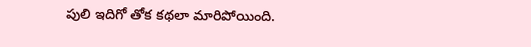పులి ఇదిగో తోక కథలా మారిపోయింది.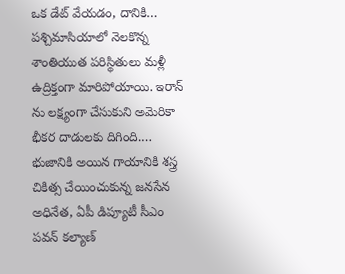ఒక డేట్ వేయడం, దానికి…
పశ్చిమాసియాలో నెలకొన్న శాంతియుత పరిస్థితులు మళ్లీ ఉద్రిక్తంగా మారిపోయాయి. ఇరాన్ ను లక్ష్యంగా చేసుకుని అమెరికా భీకర దాడులకు దిగింది.…
భుజానికి అయిన గాయానికి శస్త్ర చికిత్స చేయించుకున్న జనసేన అధినేత, ఏపీ డిప్యూటీ సీఎం పవన్ కల్యాణ్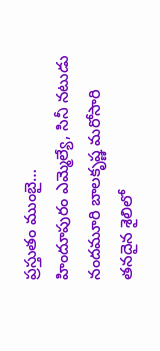ప్రస్తుతం ముంబై…
హిందూపురం ఎమ్మెల్యే, సినీ నటుడు నందమూరి బాలకృష్ణ మరోసారి తనదైన శైలిలో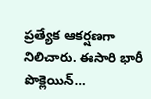ప్రత్యేక ఆకర్షణగా నిలిచారు. ఈసారి భారీ పొక్లెయిన్…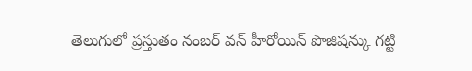తెలుగులో ప్రస్తుతం నంబర్ వన్ హీరోయిన్ పొజిషన్కు గట్టి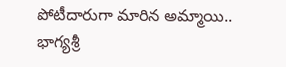పోటీదారుగా మారిన అమ్మాయి.. భాగ్యశ్రీ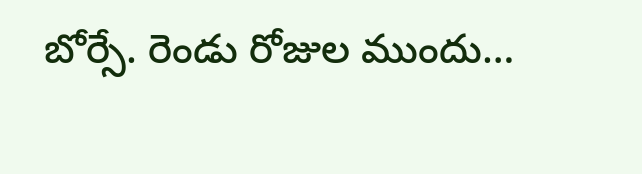బోర్సే. రెండు రోజుల ముందు…